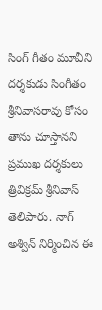సింగ్ గీతం మూవీని దర్శకుడు సింగీతం శ్రీనివాసరావు కోసం తాను చూస్తానని ప్రముఖ దర్శకులు త్రివిక్రమ్ శ్రీనివాస్ తెలిపారు. నాగ్ అశ్విన్ నిర్మించిన ఈ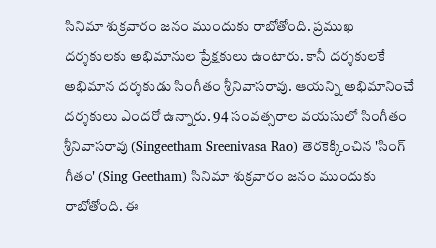సినిమా శుక్రవారం జనం ముందుకు రాబోతోంది. ప్రముఖ
దర్శకులకు అభిమానుల ప్రేక్షకులు ఉంటారు. కానీ దర్శకులకే అభిమాన దర్శకుడు సింగీతం శ్రీనివాసరావు. ఆయన్ని అభిమానించే దర్శకులు ఎందరో ఉన్నారు. 94 సంవత్సరాల వయసులో సింగీతం శ్రీనివాసరావు (Singeetham Sreenivasa Rao) తెరకెక్కించిన 'సింగ్ గీతం' (Sing Geetham) సినిమా శుక్రవారం జనం ముందుకు రాబోతోంది. ఈ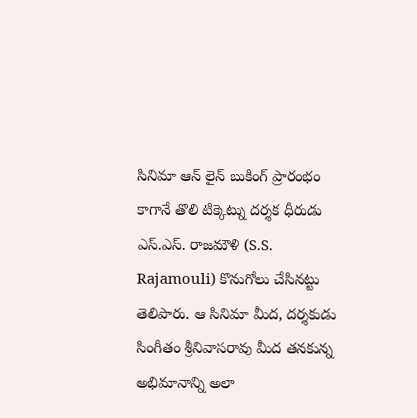సినిమా ఆన్ లైన్ బుకింగ్ ప్రారంభం కాగానే తొలి టిక్కెట్ను దర్శక ధీరుడు ఎస్.ఎస్. రాజమౌళి (S.S. Rajamouli) కొనుగోలు చేసినట్టు తెలిపారు. ఆ సినిమా మీద, దర్శకుడు సింగీతం శ్రీనివాసరావు మీద తనకున్న అభిమానాన్ని అలా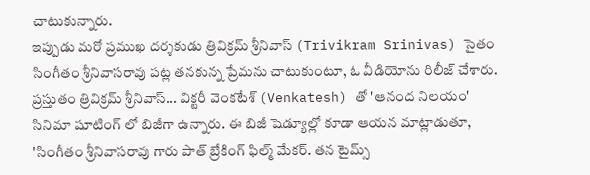చాటుకున్నారు.
ఇప్పుడు మరో ప్రముఖ దర్శకుడు త్రివిక్రమ్ శ్రీనివాస్ (Trivikram Srinivas) సైతం సింగీతం శ్రీనివాసరావు పట్ల తనకున్న ప్రేమను చాటుకుంటూ, ఓ వీడియోను రిలీజ్ చేశారు. ప్రస్తుతం త్రివిక్రమ్ శ్రీనివాస్... విక్టరీ వెంకటేశ్ (Venkatesh) తో 'ఆనంద నిలయం' సినిమా షూటింగ్ లో బిజీగా ఉన్నారు. ఈ బిజీ షెడ్యూల్లో కూడా ఆయన మాట్లాడుతూ, 'సింగీతం శ్రీనివాసరావు గారు పాత్ బ్రేకింగ్ ఫిల్మ్ మేకర్. తన టైమ్స్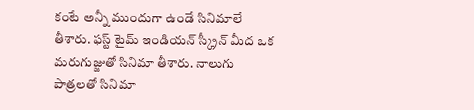కంటే అన్నీ ముందుగా ఉండే సినిమాలే తీశారు. ఫస్ట్ టైమ్ ఇండియన్ స్క్రీన్ మీద ఒక మరుగుజ్జుతో సినిమా తీశారు. నాలుగు పాత్రలతో సినిమా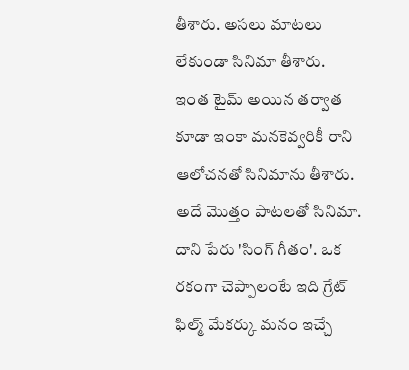తీశారు. అసలు మాటలు లేకుండా సినిమా తీశారు. ఇంత టైమ్ అయిన తర్వాత కూడా ఇంకా మనకెవ్వరికీ రాని ఆలోచనతో సినిమాను తీశారు. అదే మొత్తం పాటలతో సినిమా. దాని పేరు 'సింగ్ గీతం'. ఒక రకంగా చెప్పాలంటే ఇది గ్రేట్ ఫిల్మ్ మేకర్కు మనం ఇచ్చే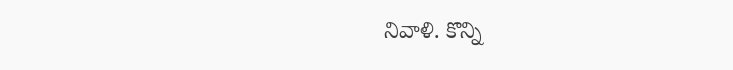నివాళి. కొన్ని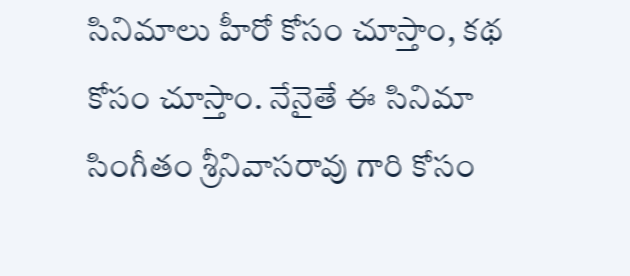సినిమాలు హీరో కోసం చూస్తాం, కథ కోసం చూస్తాం. నేనైతే ఈ సినిమా సింగీతం శ్రీనివాసరావు గారి కోసం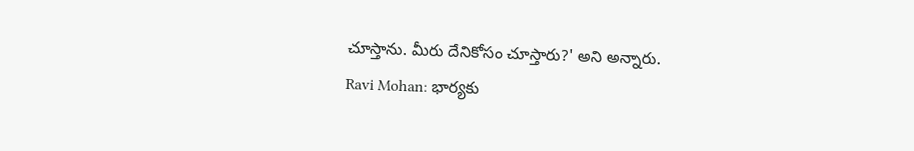చూస్తాను. మీరు దేనికోసం చూస్తారు?' అని అన్నారు.
Ravi Mohan: భార్యకు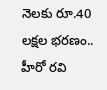నెలకు రూ.40 లక్షల భరణం.. హీరో రవి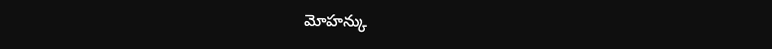మోహన్కు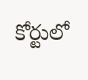కోర్టులో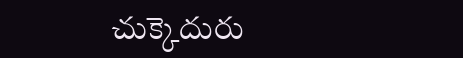చుక్కెదురు